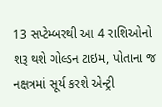13 સપ્ટેમ્બરથી આ 4 રાશિઓનો શરૂ થશે ગોલ્ડન ટાઇમ, પોતાના જ નક્ષત્રમાં સૂર્ય કરશે એન્ટ્રી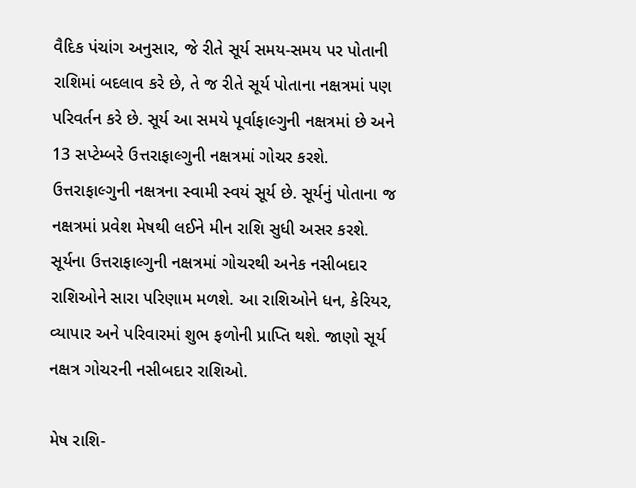વૈદિક પંચાંગ અનુસાર, જે રીતે સૂર્ય સમય-સમય પર પોતાની રાશિમાં બદલાવ કરે છે, તે જ રીતે સૂર્ય પોતાના નક્ષત્રમાં પણ પરિવર્તન કરે છે. સૂર્ય આ સમયે પૂર્વાફાલ્ગુની નક્ષત્રમાં છે અને 13 સપ્ટેમ્બરે ઉત્તરાફાલ્ગુની નક્ષત્રમાં ગોચર કરશે. ઉત્તરાફાલ્ગુની નક્ષત્રના સ્વામી સ્વયં સૂર્ય છે. સૂર્યનું પોતાના જ નક્ષત્રમાં પ્રવેશ મેષથી લઈને મીન રાશિ સુધી અસર કરશે. સૂર્યના ઉત્તરાફાલ્ગુની નક્ષત્રમાં ગોચરથી અનેક નસીબદાર રાશિઓને સારા પરિણામ મળશે. આ રાશિઓને ધન, કેરિયર, વ્યાપાર અને પરિવારમાં શુભ ફળોની પ્રાપ્તિ થશે. જાણો સૂર્ય નક્ષત્ર ગોચરની નસીબદાર રાશિઓ.

મેષ રાશિ-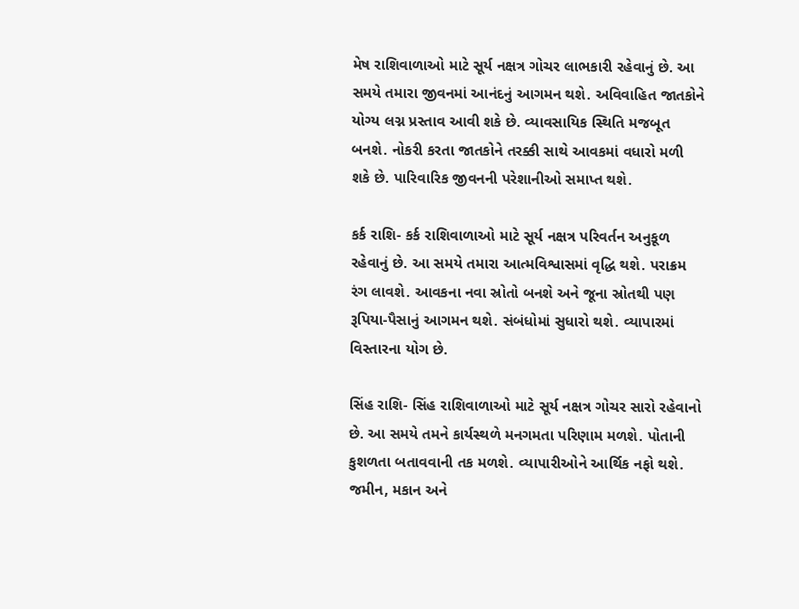મેષ રાશિવાળાઓ માટે સૂર્ય નક્ષત્ર ગોચર લાભકારી રહેવાનું છે. આ સમયે તમારા જીવનમાં આનંદનું આગમન થશે. અવિવાહિત જાતકોને યોગ્ય લગ્ન પ્રસ્તાવ આવી શકે છે. વ્યાવસાયિક સ્થિતિ મજબૂત બનશે. નોકરી કરતા જાતકોને તરક્કી સાથે આવકમાં વધારો મળી શકે છે. પારિવારિક જીવનની પરેશાનીઓ સમાપ્ત થશે.

કર્ક રાશિ- કર્ક રાશિવાળાઓ માટે સૂર્ય નક્ષત્ર પરિવર્તન અનુકૂળ રહેવાનું છે. આ સમયે તમારા આત્મવિશ્વાસમાં વૃદ્ધિ થશે. પરાક્રમ રંગ લાવશે. આવકના નવા સ્રોતો બનશે અને જૂના સ્રોતથી પણ રૂપિયા-પૈસાનું આગમન થશે. સંબંધોમાં સુધારો થશે. વ્યાપારમાં વિસ્તારના યોગ છે.

સિંહ રાશિ- સિંહ રાશિવાળાઓ માટે સૂર્ય નક્ષત્ર ગોચર સારો રહેવાનો છે. આ સમયે તમને કાર્યસ્થળે મનગમતા પરિણામ મળશે. પોતાની કુશળતા બતાવવાની તક મળશે. વ્યાપારીઓને આર્થિક નફો થશે. જમીન, મકાન અને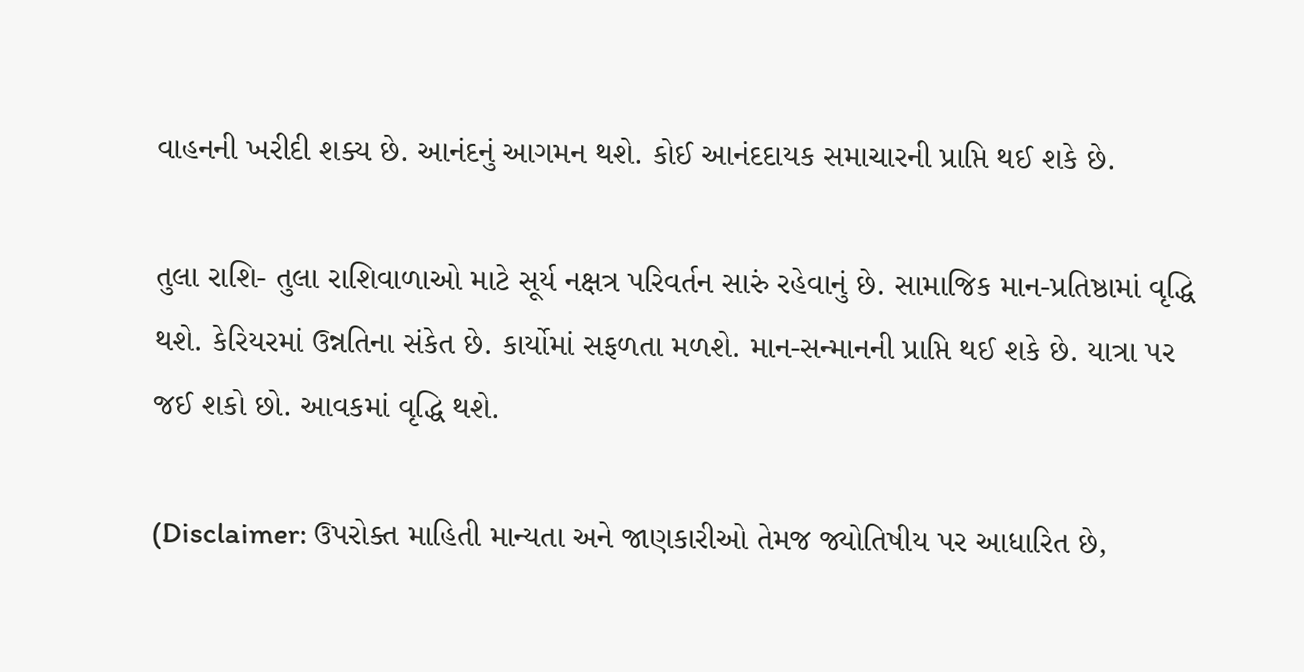વાહનની ખરીદી શક્ય છે. આનંદનું આગમન થશે. કોઈ આનંદદાયક સમાચારની પ્રાપ્તિ થઈ શકે છે.

તુલા રાશિ- તુલા રાશિવાળાઓ માટે સૂર્ય નક્ષત્ર પરિવર્તન સારું રહેવાનું છે. સામાજિક માન-પ્રતિષ્ઠામાં વૃદ્ધિ થશે. કેરિયરમાં ઉન્નતિના સંકેત છે. કાર્યોમાં સફળતા મળશે. માન-સન્માનની પ્રાપ્તિ થઈ શકે છે. યાત્રા પર જઈ શકો છો. આવકમાં વૃદ્ધિ થશે.

(Disclaimer: ઉપરોક્ત માહિતી માન્યતા અને જાણકારીઓ તેમજ જ્યોતિષીય પર આધારિત છે,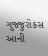ગુજ્જુરોકસ આની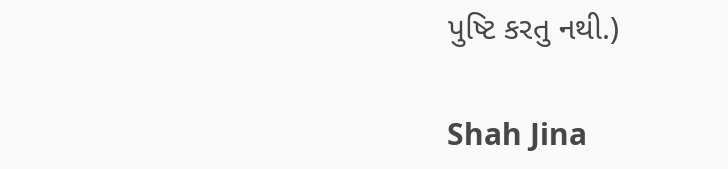પુષ્ટિ કરતુ નથી.)

Shah Jina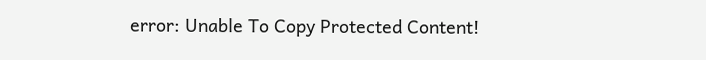error: Unable To Copy Protected Content!